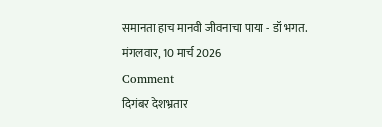समानता हाच मानवी जीवनाचा पाया - डॉ भगत.
मंगलवार, 10 मार्च 2026
Comment
दिगंबर देशभ्रतार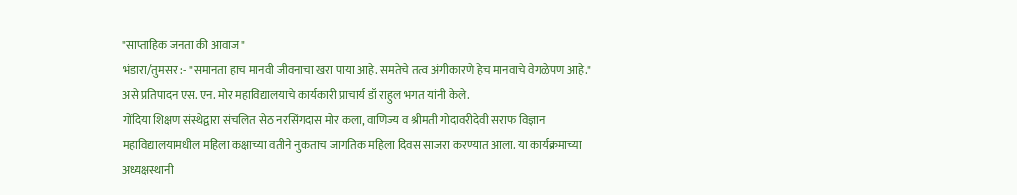"साप्ताहिक जनता की आवाज"
भंडारा/तुमसर :- "समानता हाच मानवी जीवनाचा खरा पाया आहे. समतेचे तत्व अंगीकारणे हेच मानवाचे वेगळेपण आहे." असे प्रतिपादन एस. एन. मोर महाविद्यालयाचे कार्यकारी प्राचार्य डॉ राहुल भगत यांनी केले.
गोंदिया शिक्षण संस्थेद्वारा संचलित सेठ नरसिंगदास मोर कला, वाणिज्य व श्रीमती गोदावरीदेवी सराफ विज्ञान महाविद्यालयामधील महिला कक्षाच्या वतीने नुकताच जागतिक महिला दिवस साजरा करण्यात आला. या कार्यक्रमाच्या अध्यक्षस्थानी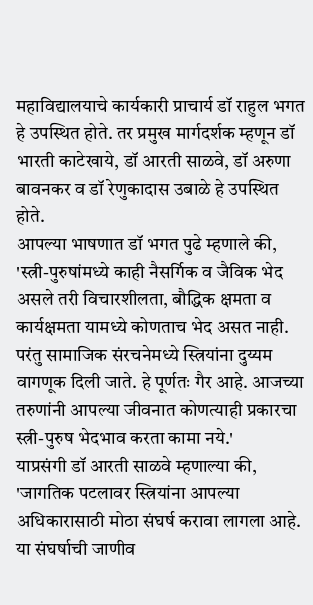महाविद्यालयाचे कार्यकारी प्राचार्य डॉ राहुल भगत हे उपस्थित होते. तर प्रमुख मार्गदर्शक म्हणून डॉ भारती काटेखाये, डॉ आरती साळवे, डॉ अरुणा बावनकर व डॉ रेणुकादास उबाळे हे उपस्थित होते.
आपल्या भाषणात डॉ भगत पुढे म्हणाले की, 'स्त्री-पुरुषांमध्ये काही नैसर्गिक व जैविक भेद असले तरी विचारशीलता, बौद्धिक क्षमता व कार्यक्षमता यामध्ये कोणताच भेद असत नाही. परंतु सामाजिक संरचनेमध्ये स्त्रियांना दुय्यम वागणूक दिली जाते. हे पूर्णतः गैर आहे. आजच्या तरुणांनी आपल्या जीवनात कोणत्याही प्रकारचा स्त्री-पुरुष भेदभाव करता कामा नये.'
याप्रसंगी डॉ आरती साळवे म्हणाल्या की, 'जागतिक पटलावर स्त्रियांना आपल्या अधिकारासाठी मोठा संघर्ष करावा लागला आहे. या संघर्षाची जाणीव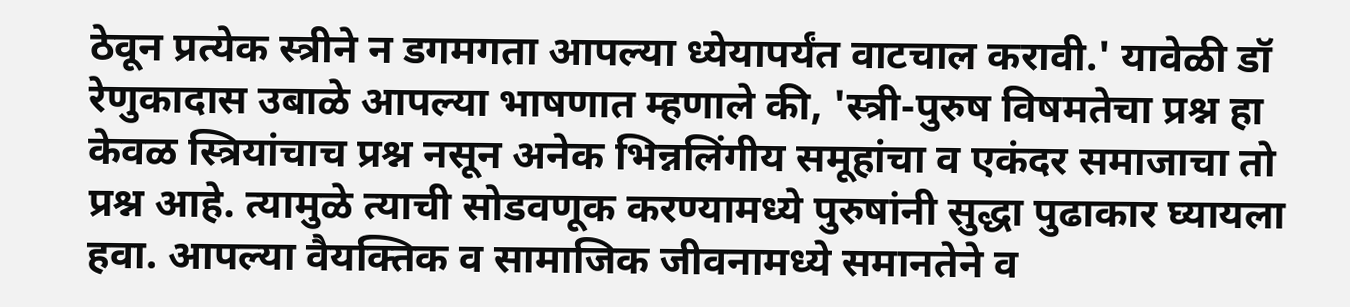ठेवून प्रत्येक स्त्रीने न डगमगता आपल्या ध्येयापर्यंत वाटचाल करावी.' यावेळी डॉ रेणुकादास उबाळे आपल्या भाषणात म्हणाले की, 'स्त्री-पुरुष विषमतेचा प्रश्न हा केवळ स्त्रियांचाच प्रश्न नसून अनेक भिन्नलिंगीय समूहांचा व एकंदर समाजाचा तो प्रश्न आहे. त्यामुळे त्याची सोडवणूक करण्यामध्ये पुरुषांनी सुद्धा पुढाकार घ्यायला हवा. आपल्या वैयक्तिक व सामाजिक जीवनामध्ये समानतेने व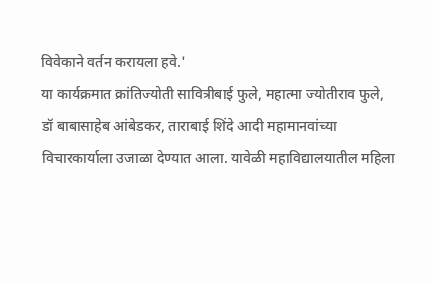विवेकाने वर्तन करायला हवे.'
या कार्यक्रमात क्रांतिज्योती सावित्रीबाई फुले, महात्मा ज्योतीराव फुले, डॉ बाबासाहेब आंबेडकर, ताराबाई शिंदे आदी महामानवांच्या विचारकार्याला उजाळा देण्यात आला. यावेळी महाविद्यालयातील महिला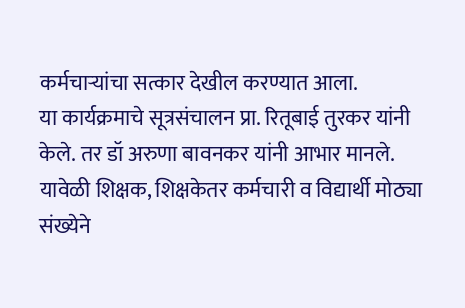कर्मचाऱ्यांचा सत्कार देखील करण्यात आला.
या कार्यक्रमाचे सूत्रसंचालन प्रा. रितूबाई तुरकर यांनी केले. तर डॉ अरुणा बावनकर यांनी आभार मानले. यावेळी शिक्षक, शिक्षकेतर कर्मचारी व विद्यार्थी मोठ्या संख्येने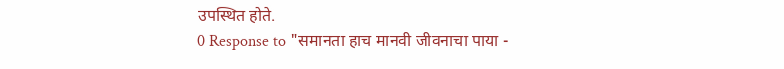उपस्थित होते.
0 Response to "समानता हाच मानवी जीवनाचा पाया -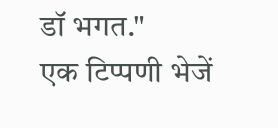डॉ भगत."
एक टिप्पणी भेजें